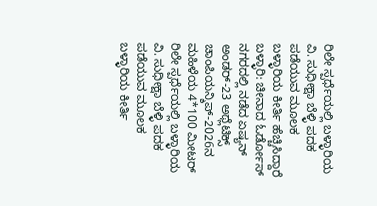ರಿಲೇ ಸ್ಪರ್ಧೆಯಲ್ಲಿ ಬಳ್ಳಾರಿಯ ವಿ. ಸುಧೀಕ್ಷಾ ಬೆಳ್ಳಿ ಪದಕ ಪಡೆಯುವ ಮೂಲಕ ಬಳ್ಳಾರಿಯ ಕೀರ್ತಿ ಹೆಚ್ಚಿಸಿದ್ದಾರೆ
ಬಳ್ಳಾರಿ: ಚೀನಾದ ಓರ್ಡೋಸ್ ನಗರದಲ್ಲಿ ನಡೆದ ಏಷ್ಯನ್ ಅಂಡರ್-23 ಅಥ್ಲೆಟಿಕ್ಸ್ ಚಾಂಪಿಯನ್ಶಿಪ್-2026ನ ಮಹಿಳೆಯ 4*100 ಮೀಟರ್ ರಿಲೇ ಸ್ಪರ್ಧೆಯಲ್ಲಿ ಬಳ್ಳಾರಿಯ ವಿ. ಸುಧೀಕ್ಷಾ ಬೆಳ್ಳಿ ಪದಕ ಪಡೆಯುವ ಮೂಲಕ ಬಳ್ಳಾರಿಯ ಕೀರ್ತಿ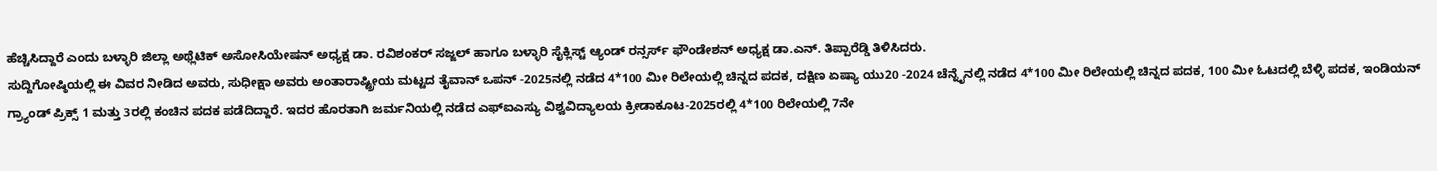ಹೆಚ್ಚಿಸಿದ್ದಾರೆ ಎಂದು ಬಳ್ಳಾರಿ ಜಿಲ್ಲಾ ಅಥ್ಲೆಟಿಕ್ ಅಸೋಸಿಯೇಷನ್ ಅಧ್ಯಕ್ಷ ಡಾ. ರವಿಶಂಕರ್ ಸಜ್ಜಲ್ ಹಾಗೂ ಬಳ್ಳಾರಿ ಸೈಕ್ಲಿಸ್ಟ್ ಆ್ಯಂಡ್ ರನ್ಸರ್ಸ್ ಫೌಂಡೇಶನ್ ಅಧ್ಯಕ್ಷ ಡಾ.ಎನ್. ತಿಪ್ಪಾರೆಡ್ಡಿ ತಿಳಿಸಿದರು.
ಸುದ್ದಿಗೋಷ್ಠಿಯಲ್ಲಿ ಈ ವಿವರ ನೀಡಿದ ಅವರು, ಸುಧೀಕ್ಷಾ ಅವರು ಅಂತಾರಾಷ್ಟ್ರೀಯ ಮಟ್ಟದ ತೈವಾನ್ ಒಪನ್ -2025ನಲ್ಲಿ ನಡೆದ 4*100 ಮೀ ರಿಲೇಯಲ್ಲಿ ಚಿನ್ನದ ಪದಕ, ದಕ್ಷಿಣ ಏಷ್ಯಾ ಯು20 -2024 ಚೆನ್ನೈನಲ್ಲಿ ನಡೆದ 4*100 ಮೀ ರಿಲೇಯಲ್ಲಿ ಚಿನ್ನದ ಪದಕ, 100 ಮೀ ಓಟದಲ್ಲಿ ಬೆಳ್ಳಿ ಪದಕ, ಇಂಡಿಯನ್ ಗ್ರ್ಯಾಂಡ್ ಪ್ರಿಕ್ಸ್ 1 ಮತ್ತು 3ರಲ್ಲಿ ಕಂಚಿನ ಪದಕ ಪಡೆದಿದ್ದಾರೆ. ಇದರ ಹೊರತಾಗಿ ಜರ್ಮನಿಯಲ್ಲಿ ನಡೆದ ಎಫ್ಐಎಸ್ಯು ವಿಶ್ವವಿದ್ಯಾಲಯ ಕ್ರೀಡಾಕೂಟ-2025ರಲ್ಲಿ 4*100 ರಿಲೇಯಲ್ಲಿ 7ನೇ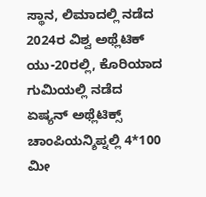ಸ್ಥಾನ, ಲಿಮಾದಲ್ಲಿ ನಡೆದ 2024ರ ವಿಶ್ವ ಅಥ್ಲೆಟಿಕ್ ಯು-20ರಲ್ಲಿ, ಕೊರಿಯಾದ ಗುಮಿಯಲ್ಲಿ ನಡೆದ ಏಷ್ಯನ್ ಅಥ್ಲೆಟಿಕ್ಸ್ ಚಾಂಪಿಯನ್ಶಿಪ್ನಲ್ಲಿ 4*100 ಮೀ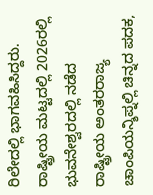ರಿಲೇದಲ್ಲಿ ಭಾಗವಹಿಸಿದ್ದರು. ರಾಷ್ಟ್ರೀಯ ಮಟ್ಟದಲ್ಲಿ 2026ರಲ್ಲಿ ಭುವನೇಶ್ವರದಲ್ಲಿ ನಡೆದ ರಾಷ್ಟ್ರೀಯ ಅಂತರರಾಜ್ಯ ಚಾಂಪಿಯನ್ಶಿಪ್ನಲ್ಲಿ ಚಿನ್ನದ ಪದಕ,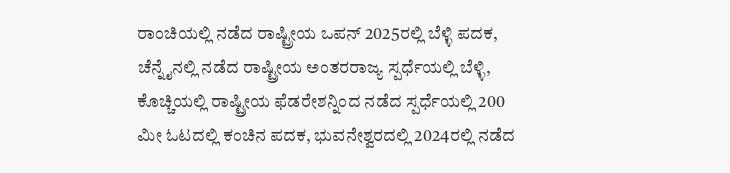ರಾಂಚಿಯಲ್ಲಿ ನಡೆದ ರಾಷ್ಟ್ರೀಯ ಒಪನ್ 2025ರಲ್ಲಿ ಬೆಳ್ಳಿ ಪದಕ, ಚೆನ್ನೈನಲ್ಲಿ ನಡೆದ ರಾಷ್ಟ್ರೀಯ ಅಂತರರಾಜ್ಯ ಸ್ಪರ್ಧೆಯಲ್ಲಿ ಬೆಳ್ಳಿ, ಕೊಚ್ಚಿಯಲ್ಲಿ ರಾಷ್ಟ್ರೀಯ ಫೆಡರೇಶನ್ನಿಂದ ನಡೆದ ಸ್ಪರ್ಧೆಯಲ್ಲಿ 200 ಮೀ ಓಟದಲ್ಲಿ ಕಂಚಿನ ಪದಕ, ಭುವನೇಶ್ವರದಲ್ಲಿ 2024ರಲ್ಲಿ ನಡೆದ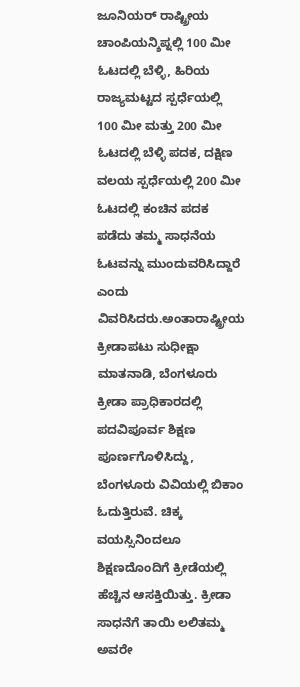ಜೂನಿಯರ್ ರಾಷ್ಟ್ರೀಯ ಚಾಂಪಿಯನ್ಶಿಪ್ನಲ್ಲಿ 100 ಮೀ ಓಟದಲ್ಲಿ ಬೆಳ್ಳಿ, ಹಿರಿಯ ರಾಜ್ಯಮಟ್ಟದ ಸ್ಪರ್ಧೆಯಲ್ಲಿ 100 ಮೀ ಮತ್ತು 200 ಮೀ ಓಟದಲ್ಲಿ ಬೆಳ್ಳಿ ಪದಕ, ದಕ್ಷಿಣ ವಲಯ ಸ್ಪರ್ಧೆಯಲ್ಲಿ 200 ಮೀ ಓಟದಲ್ಲಿ ಕಂಚಿನ ಪದಕ ಪಡೆದು ತಮ್ಮ ಸಾಧನೆಯ ಓಟವನ್ನು ಮುಂದುವರಿಸಿದ್ದಾರೆ ಎಂದು ವಿವರಿಸಿದರು.ಅಂತಾರಾಷ್ಟ್ರೀಯ ಕ್ರೀಡಾಪಟು ಸುಧೀಕ್ಷಾ ಮಾತನಾಡಿ, ಬೆಂಗಳೂರು ಕ್ರೀಡಾ ಪ್ರಾಧಿಕಾರದಲ್ಲಿ ಪದವಿಪೂರ್ವ ಶಿಕ್ಷಣ ಪೂರ್ಣಗೊಳಿಸಿದ್ದು, ಬೆಂಗಳೂರು ವಿವಿಯಲ್ಲಿ ಬಿಕಾಂ ಓದುತ್ತಿರುವೆ. ಚಿಕ್ಕ ವಯಸ್ಸಿನಿಂದಲೂ ಶಿಕ್ಷಣದೊಂದಿಗೆ ಕ್ರೀಡೆಯಲ್ಲಿ ಹೆಚ್ಚಿನ ಆಸಕ್ತಿಯಿತ್ತು. ಕ್ರೀಡಾ ಸಾಧನೆಗೆ ತಾಯಿ ಲಲಿತಮ್ಮ ಅವರೇ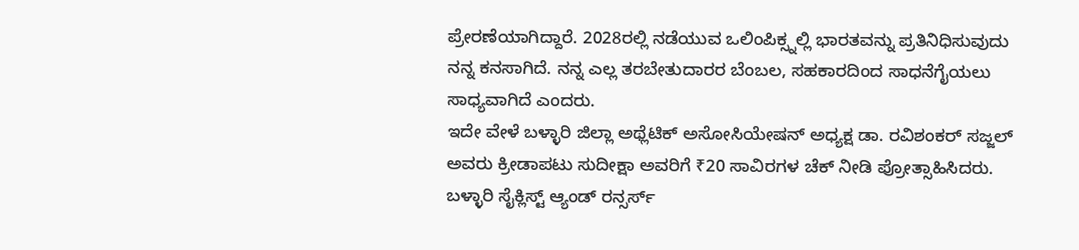ಪ್ರೇರಣೆಯಾಗಿದ್ದಾರೆ. 2028ರಲ್ಲಿ ನಡೆಯುವ ಒಲಿಂಪಿಕ್ಸ್ನಲ್ಲಿ ಭಾರತವನ್ನು ಪ್ರತಿನಿಧಿಸುವುದು ನನ್ನ ಕನಸಾಗಿದೆ. ನನ್ನ ಎಲ್ಲ ತರಬೇತುದಾರರ ಬೆಂಬಲ, ಸಹಕಾರದಿಂದ ಸಾಧನೆಗೈಯಲು ಸಾಧ್ಯವಾಗಿದೆ ಎಂದರು.
ಇದೇ ವೇಳೆ ಬಳ್ಳಾರಿ ಜಿಲ್ಲಾ ಅಥ್ಲೆಟಿಕ್ ಅಸೋಸಿಯೇಷನ್ ಅಧ್ಯಕ್ಷ ಡಾ. ರವಿಶಂಕರ್ ಸಜ್ಜಲ್ ಅವರು ಕ್ರೀಡಾಪಟು ಸುದೀಕ್ಷಾ ಅವರಿಗೆ ₹20 ಸಾವಿರಗಳ ಚೆಕ್ ನೀಡಿ ಪ್ರೋತ್ಸಾಹಿಸಿದರು. ಬಳ್ಳಾರಿ ಸೈಕ್ಲಿಸ್ಟ್ ಆ್ಯಂಡ್ ರನ್ಸರ್ಸ್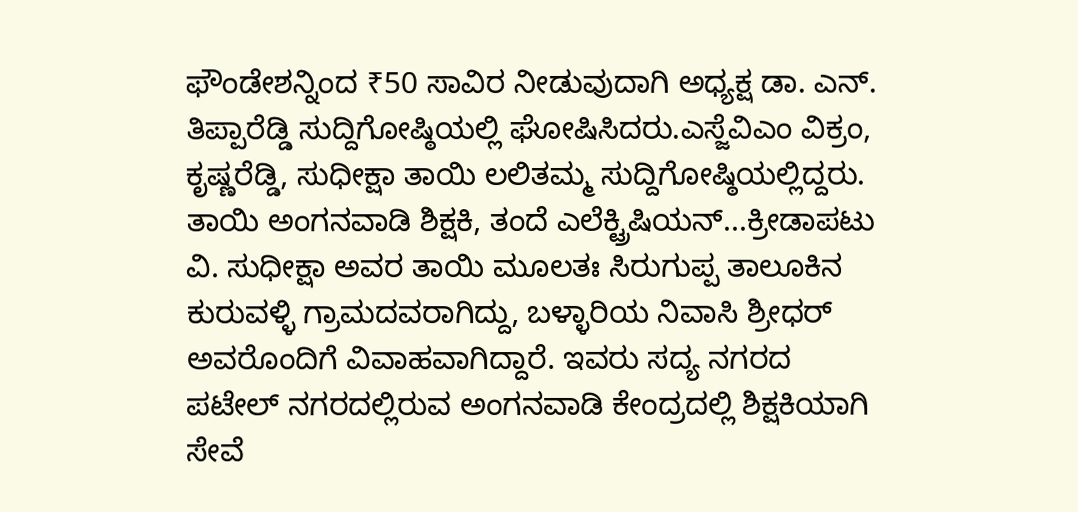ಫೌಂಡೇಶನ್ನಿಂದ ₹50 ಸಾವಿರ ನೀಡುವುದಾಗಿ ಅಧ್ಯಕ್ಷ ಡಾ. ಎನ್. ತಿಪ್ಪಾರೆಡ್ಡಿ ಸುದ್ದಿಗೋಷ್ಠಿಯಲ್ಲಿ ಘೋಷಿಸಿದರು.ಎಸ್ಜೆವಿಎಂ ವಿಕ್ರಂ, ಕೃಷ್ಣರೆಡ್ಡಿ, ಸುಧೀಕ್ಷಾ ತಾಯಿ ಲಲಿತಮ್ಮ ಸುದ್ದಿಗೋಷ್ಠಿಯಲ್ಲಿದ್ದರು.
ತಾಯಿ ಅಂಗನವಾಡಿ ಶಿಕ್ಷಕಿ, ತಂದೆ ಎಲೆಕ್ಟ್ರಿಷಿಯನ್...ಕ್ರೀಡಾಪಟು ವಿ. ಸುಧೀಕ್ಷಾ ಅವರ ತಾಯಿ ಮೂಲತಃ ಸಿರುಗುಪ್ಪ ತಾಲೂಕಿನ ಕುರುವಳ್ಳಿ ಗ್ರಾಮದವರಾಗಿದ್ದು, ಬಳ್ಳಾರಿಯ ನಿವಾಸಿ ಶ್ರೀಧರ್ ಅವರೊಂದಿಗೆ ವಿವಾಹವಾಗಿದ್ದಾರೆ. ಇವರು ಸದ್ಯ ನಗರದ ಪಟೇಲ್ ನಗರದಲ್ಲಿರುವ ಅಂಗನವಾಡಿ ಕೇಂದ್ರದಲ್ಲಿ ಶಿಕ್ಷಕಿಯಾಗಿ ಸೇವೆ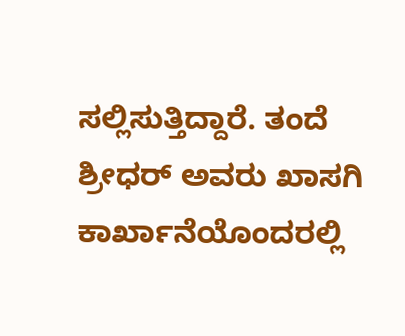ಸಲ್ಲಿಸುತ್ತಿದ್ದಾರೆ. ತಂದೆ ಶ್ರೀಧರ್ ಅವರು ಖಾಸಗಿ ಕಾರ್ಖಾನೆಯೊಂದರಲ್ಲಿ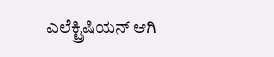ಎಲೆಕ್ಟ್ರಿಷಿಯನ್ ಆಗಿ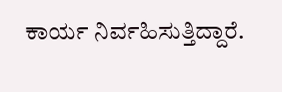ಕಾರ್ಯ ನಿರ್ವಹಿಸುತ್ತಿದ್ದಾರೆ.